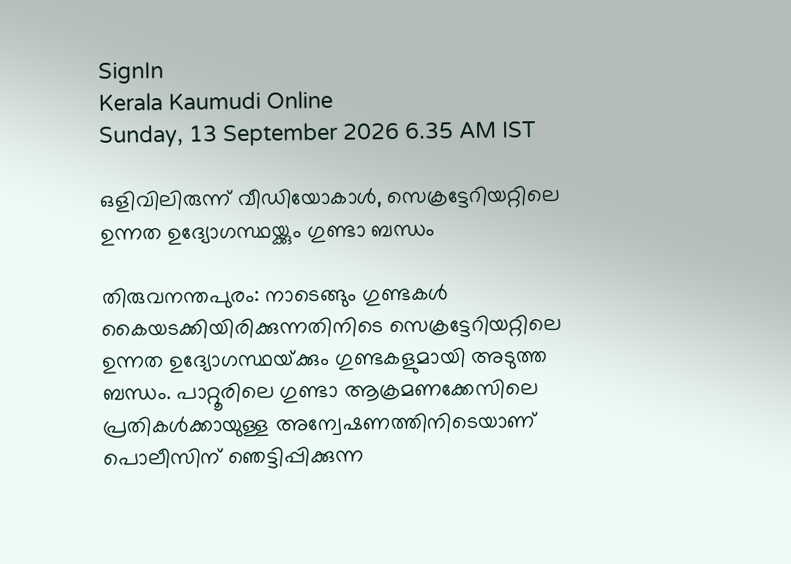SignIn
Kerala Kaumudi Online
Sunday, 13 September 2026 6.35 AM IST

ഒളിവിലിരുന്ന് വീഡിയോകാൾ, സെക്രട്ടേറിയറ്റിലെ ഉന്നത ഉദ്യോഗസ്ഥയ്ക്കും ഗുണ്ടാ ബന്ധം

തിരുവനന്തപുരം: നാടെങ്ങും ഗുണ്ടകൾ കൈയടക്കിയിരിക്കുന്നതിനിടെ സെക്രട്ടേറിയറ്റിലെ ഉന്നത ഉദ്യോഗസ്ഥയ്‌ക്കും ഗുണ്ടകളുമായി അടുത്ത ബന്ധം. പാറ്റൂരിലെ ഗുണ്ടാ ആക്രമണക്കേസിലെ പ്രതികൾക്കായുള്ള അന്വേഷണത്തിനിടെയാണ് പൊലീസിന് ഞെട്ടിപ്പിക്കുന്ന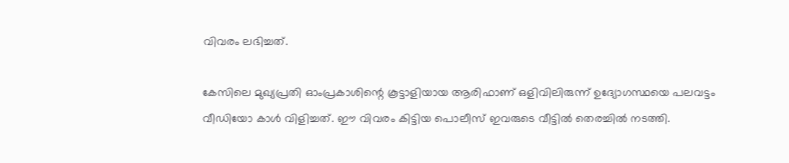വിവരം ലഭിച്ചത്.

കേസിലെ മുഖ്യപ്രതി ഓംപ്രകാശിന്റെ കൂട്ടാളിയായ ആരിഫാണ് ഒളിവിലിരുന്ന് ഉദ്യോഗസ്ഥയെ പലവട്ടം വീഡിയോ കാൾ വിളിച്ചത്. ഈ വിവരം കിട്ടിയ പൊലീസ് ഇവരുടെ വീട്ടിൽ തെരച്ചിൽ നടത്തി.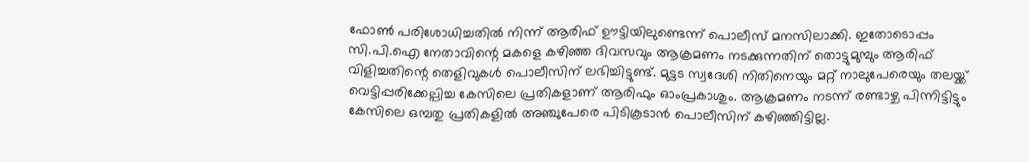ഫോൺ പരിശോധിച്ചതിൽ നിന്ന് ആരിഫ് ഊട്ടിയിലുണ്ടെന്ന് പൊലീസ് മനസിലാക്കി. ഇതോടൊപ്പം സി.പി.ഐ നേതാവിന്റെ മകളെ കഴിഞ്ഞ ദിവസവും ആക്രമണം നടക്കുന്നതിന് തൊട്ടുമുമ്പും ആരിഫ് വിളിച്ചതിന്റെ തെളിവുകൾ പൊലീസിന് ലഭിച്ചിട്ടുണ്ട്. മുട്ടട സ്വദേശി നിതിനെയും മറ്റ് നാലുപേരെയും തലയ്ക്ക് വെട്ടിപ്പരിക്കേല്പിച്ച കേസിലെ പ്രതികളാണ് ആരിഫും ഓംപ്രകാശും. ആക്രമണം നടന്ന് രണ്ടാഴ്ച പിന്നിട്ടിട്ടും കേസിലെ ഒമ്പതു പ്രതികളിൽ അഞ്ചുപേരെ പിടികൂടാൻ പൊലീസിന് കഴിഞ്ഞിട്ടില്ല.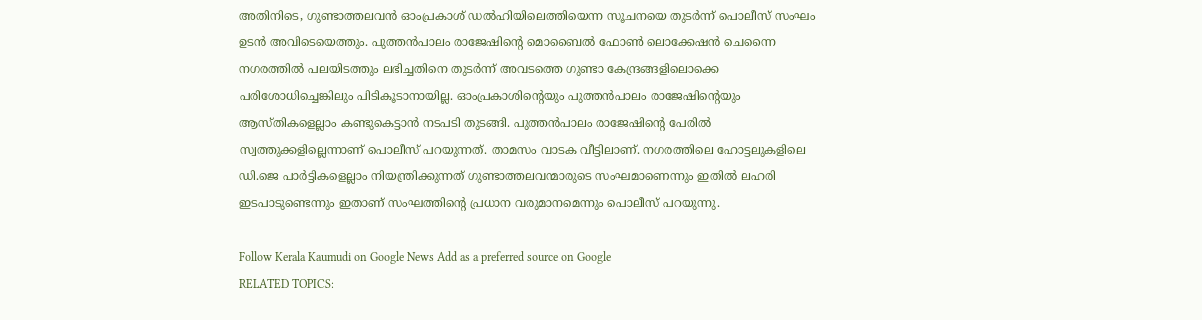അതിനിടെ, ഗുണ്ടാത്തലവൻ ഓംപ്രകാശ് ഡൽഹിയിലെത്തിയെന്ന സൂചനയെ തുടർന്ന് പൊലീസ് സംഘം ഉടൻ അവിടെയെത്തും. പുത്തൻപാലം രാജേഷിന്റെ മൊബൈൽ ഫോൺ ലൊക്കേഷൻ ചെന്നൈ നഗരത്തിൽ പലയിടത്തും ലഭിച്ചതിനെ തുടർന്ന് അവടത്തെ ഗുണ്ടാ കേന്ദ്രങ്ങളിലൊക്കെ പരിശോധിച്ചെങ്കിലും പിടികൂടാനായില്ല. ഓംപ്രകാശിന്റെയും പുത്തൻപാലം രാജേഷിന്റെയും ആസ്‌തികളെല്ലാം കണ്ടുകെട്ടാൻ നടപടി തുടങ്ങി. പുത്തൻപാലം രാജേഷിന്റെ പേരിൽ സ്വത്തുക്കളില്ലെന്നാണ് പൊലീസ് പറയുന്നത്. താമസം വാടക വീട്ടിലാണ്. നഗരത്തിലെ ഹോട്ടലുകളിലെ ഡി.ജെ പാർട്ടികളെല്ലാം നിയന്ത്രിക്കുന്നത് ഗുണ്ടാത്തലവന്മാരുടെ സംഘമാണെന്നും ഇതിൽ ലഹരി ഇടപാടുണ്ടെന്നും ഇതാണ് സംഘത്തിന്റെ പ്രധാന വരുമാനമെന്നും പൊലീസ് പറയുന്നു.

Follow Kerala Kaumudi on Google News Add as a preferred source on Google
RELATED TOPICS: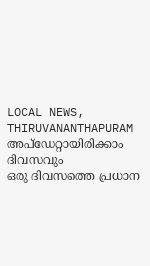LOCAL NEWS, THIRUVANANTHAPURAM
അപ്ഡേറ്റായിരിക്കാം ദിവസവും
ഒരു ദിവസത്തെ പ്രധാന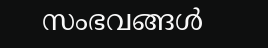സംഭവങ്ങൾ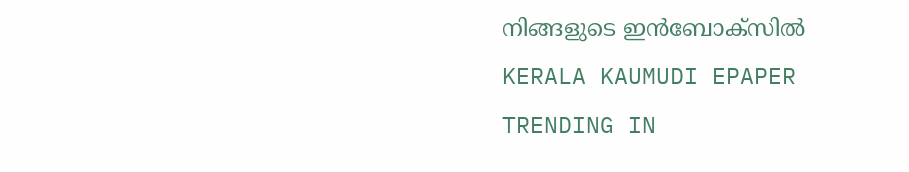നിങ്ങളുടെ ഇൻബോക്സിൽ
KERALA KAUMUDI EPAPER
TRENDING IN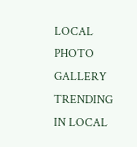LOCAL
PHOTO GALLERY
TRENDING IN LOCAL